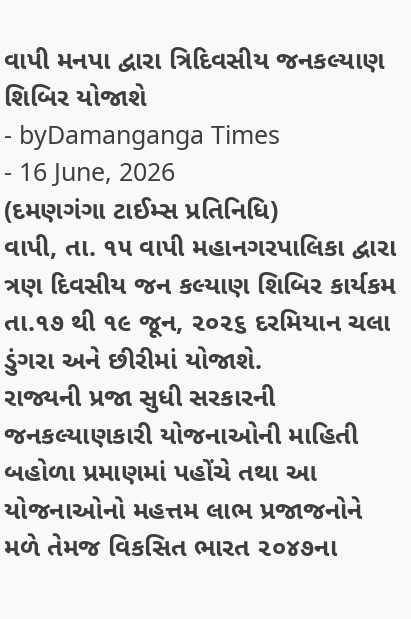વાપી મનપા દ્વારા ત્રિદિવસીય જનકલ્યાણ શિબિર યોજાશે
- byDamanganga Times
- 16 June, 2026
(દમણગંગા ટાઈમ્સ પ્રતિનિધિ)
વાપી, તા. ૧૫ વાપી મહાનગરપાલિકા દ્વારા ત્રણ દિવસીય જન કલ્યાણ શિબિર કાર્યકમ તા.૧૭ થી ૧૯ જૂન, ૨૦૨૬ દરમિયાન ચલા ડુંગરા અને છીરીમાં યોજાશે.
રાજ્યની પ્રજા સુધી સરકારની જનકલ્યાણકારી યોજનાઓની માહિતી બહોળા પ્રમાણમાં પહોંચે તથા આ યોજનાઓનો મહત્તમ લાભ પ્રજાજનોને મળે તેમજ વિકસિત ભારત ૨૦૪૭ના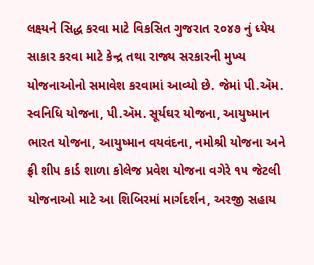લક્ષ્યને સિદ્ધ કરવા માટે વિકસિત ગુજરાત ૨૦૪૭ નું ધ્યેય સાકાર કરવા માટે કેન્દ્ર તથા રાજ્ય સરકારની મુખ્ય યોજનાઓનો સમાવેશ કરવામાં આવ્યો છે. જેમાં પી.ઍમ. સ્વનિધિ યોજના, પી.ઍમ. સૂર્યઘર યોજના, આયુષ્માન ભારત યોજના, આયુષ્માન વયવંદના, નમોશ્રી યોજના અને ફ્રી શીપ કાર્ડ શાળા કોલેજ પ્રવેશ યોજના વગેરે ૧૫ જેટલી યોજનાઓ માટે આ શિબિરમાં માર્ગદર્શન, અરજી સહાય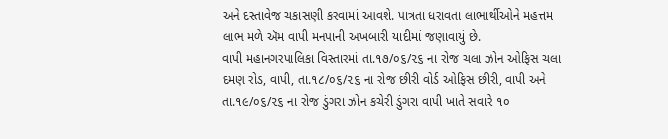અને દસ્તાવેજ ચકાસણી કરવામાં આવશે. પાત્રતા ધરાવતા લાભાર્થીઓને મહત્તમ લાભ મળે ઍમ વાપી મનપાની અખબારી યાદીમાં જણાવાયું છે.
વાપી મહાનગરપાલિકા વિસ્તારમાં તા.૧૭/૦૬/૨૬ ના રોજ ચલા ઝોન ઓફિસ ચલા દમણ રોડ, વાપી, તા.૧૮/૦૬/૨૬ ના રોજ છીરી વોર્ડ ઓફિસ છીરી, વાપી અને તા.૧૯/૦૬/૨૬ ના રોજ ડુંગરા ઝોન કચેરી ડુંગરા વાપી ખાતે સવારે ૧૦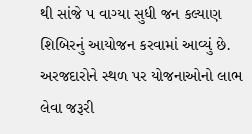થી સાંજે ૫ વાગ્યા સુધી જન કલ્યાણ શિબિરનું આયોજન કરવામાં આવ્યું છે.
અરજદારોને સ્થળ પર યોજનાઓનો લાભ લેવા જરૂરી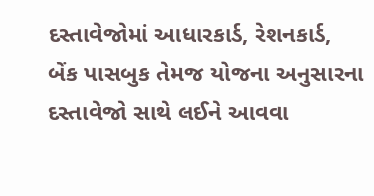દસ્તાવેજોમાં આધારકાર્ડ, રેશનકાર્ડ, બેંક પાસબુક તેમજ યોજના અનુસારના દસ્તાવેજો સાથે લઈને આવવા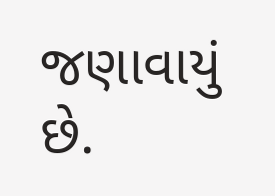જણાવાયું છે.